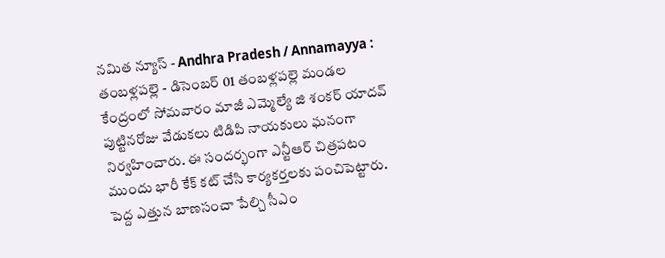నమిత న్యూస్ - Andhra Pradesh / Annamayya : తంబళ్లపల్లె - డిసెంబర్ 01 తంబళ్లపల్లె మండల కేంద్రంలో సోమవారం మాజీ ఎమ్మెల్యే జి శంకర్ యాదవ్ పుట్టినరోజు వేడుకలు టిడిపి నాయకులు ఘనంగా నిర్వహించారు. ఈ సందర్భంగా ఎన్టీఆర్ చిత్రపటం ముందు భారీ కేక్ కట్ చేసి కార్యకర్తలకు పంచిపెట్టారు. పెద్ద ఎత్తున బాణసంచా పేల్చి సీఎం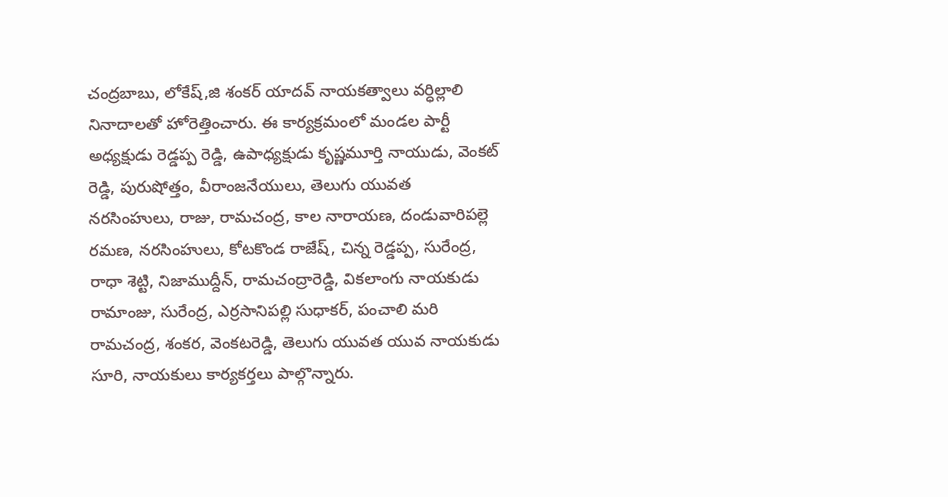చంద్రబాబు, లోకేష్,జి శంకర్ యాదవ్ నాయకత్వాలు వర్ధిల్లాలి నినాదాలతో హోరెత్తించారు. ఈ కార్యక్రమంలో మండల పార్టీ అధ్యక్షుడు రెడ్డప్ప రెడ్డి, ఉపాధ్యక్షుడు కృష్ణమూర్తి నాయుడు, వెంకట్ రెడ్డి, పురుషోత్తం, వీరాంజనేయులు, తెలుగు యువత నరసింహులు, రాజు, రామచంద్ర, కాల నారాయణ, దండువారిపల్లె రమణ, నరసింహులు, కోటకొండ రాజేష్, చిన్న రెడ్డప్ప, సురేంద్ర, రాధా శెట్టి, నిజాముద్దీన్, రామచంద్రారెడ్డి, వికలాంగు నాయకుడు రామాంజు, సురేంద్ర, ఎర్రసానిపల్లి సుధాకర్, పంచాలి మరి రామచంద్ర, శంకర, వెంకటరెడ్డి, తెలుగు యువత యువ నాయకుడు సూరి, నాయకులు కార్యకర్తలు పాల్గొన్నారు.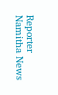Reporter
Namitha News